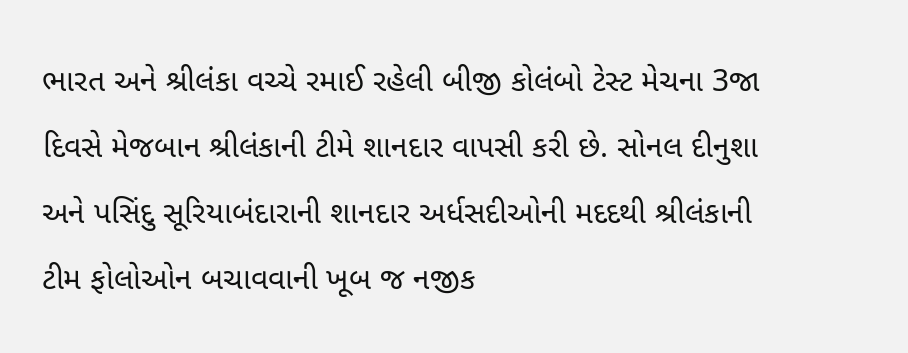ભારત અને શ્રીલંકા વચ્ચે રમાઈ રહેલી બીજી કોલંબો ટેસ્ટ મેચના 3જા દિવસે મેજબાન શ્રીલંકાની ટીમે શાનદાર વાપસી કરી છે. સોનલ દીનુશા અને પસિંદુ સૂરિયાબંદારાની શાનદાર અર્ધસદીઓની મદદથી શ્રીલંકાની ટીમ ફોલોઓન બચાવવાની ખૂબ જ નજીક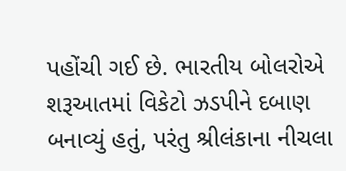પહોંચી ગઈ છે. ભારતીય બોલરોએ શરૂઆતમાં વિકેટો ઝડપીને દબાણ બનાવ્યું હતું, પરંતુ શ્રીલંકાના નીચલા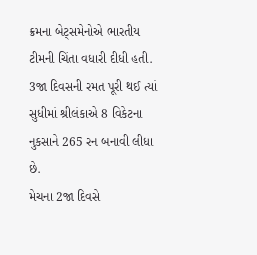ક્રમના બેટ્સમેનોએ ભારતીય ટીમની ચિંતા વધારી દીધી હતી. 3જા દિવસની રમત પૂરી થઈ ત્યાં સુધીમાં શ્રીલંકાએ 8 વિકેટના નુકસાને 265 રન બનાવી લીધા છે.
મેચના 2જા દિવસે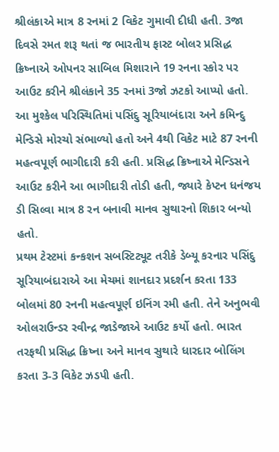શ્રીલંકાએ માત્ર 8 રનમાં 2 વિકેટ ગુમાવી દીધી હતી. 3જા દિવસે રમત શરૂ થતાં જ ભારતીય ફાસ્ટ બોલર પ્રસિદ્ધ ક્રિષ્નાએ ઓપનર સાબિલ મિશારાને 19 રનના સ્કોર પર આઉટ કરીને શ્રીલંકાને 35 રનમાં 3જો ઝટકો આપ્યો હતો. આ મુશ્કેલ પરિસ્થિતિમાં પસિંદુ સૂરિયાબંદારા અને કમિન્દુ મેન્ડિસે મોરચો સંભાળ્યો હતો અને 4થી વિકેટ માટે 87 રનની મહત્વપૂર્ણ ભાગીદારી કરી હતી. પ્રસિદ્ધ ક્રિષ્નાએ મેન્ડિસને આઉટ કરીને આ ભાગીદારી તોડી હતી, જ્યારે કેપ્ટન ધનંજય ડી સિલ્વા માત્ર 8 રન બનાવી માનવ સુથારનો શિકાર બન્યો હતો.
પ્રથમ ટેસ્ટમાં કન્કશન સબસ્ટિટ્યૂટ તરીકે ડેબ્યૂ કરનાર પસિંદુ સૂરિયાબંદારાએ આ મેચમાં શાનદાર પ્રદર્શન કરતા 133 બોલમાં 80 રનની મહત્વપૂર્ણ ઇનિંગ રમી હતી. તેને અનુભવી ઓલરાઉન્ડર રવીન્દ્ર જાડેજાએ આઉટ કર્યો હતો. ભારત તરફથી પ્રસિદ્ધ ક્રિષ્ના અને માનવ સુથારે ધારદાર બોલિંગ કરતા 3-3 વિકેટ ઝડપી હતી.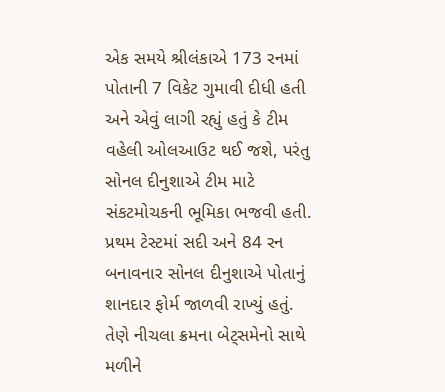એક સમયે શ્રીલંકાએ 173 રનમાં પોતાની 7 વિકેટ ગુમાવી દીધી હતી અને એવું લાગી રહ્યું હતું કે ટીમ વહેલી ઓલઆઉટ થઈ જશે, પરંતુ સોનલ દીનુશાએ ટીમ માટે સંકટમોચકની ભૂમિકા ભજવી હતી.
પ્રથમ ટેસ્ટમાં સદી અને 84 રન બનાવનાર સોનલ દીનુશાએ પોતાનું શાનદાર ફોર્મ જાળવી રાખ્યું હતું. તેણે નીચલા ક્રમના બેટ્સમેનો સાથે મળીને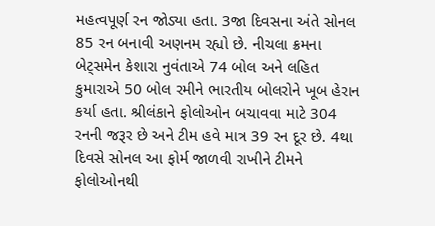મહત્વપૂર્ણ રન જોડ્યા હતા. 3જા દિવસના અંતે સોનલ 85 રન બનાવી અણનમ રહ્યો છે. નીચલા ક્રમના બેટ્સમેન કેશારા નુવંતાએ 74 બોલ અને લહિત કુમારાએ 50 બોલ રમીને ભારતીય બોલરોને ખૂબ હેરાન કર્યા હતા. શ્રીલંકાને ફોલોઓન બચાવવા માટે 304 રનની જરૂર છે અને ટીમ હવે માત્ર 39 રન દૂર છે. 4થા દિવસે સોનલ આ ફોર્મ જાળવી રાખીને ટીમને ફોલોઓનથી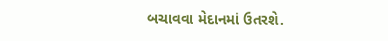બચાવવા મેદાનમાં ઉતરશે.